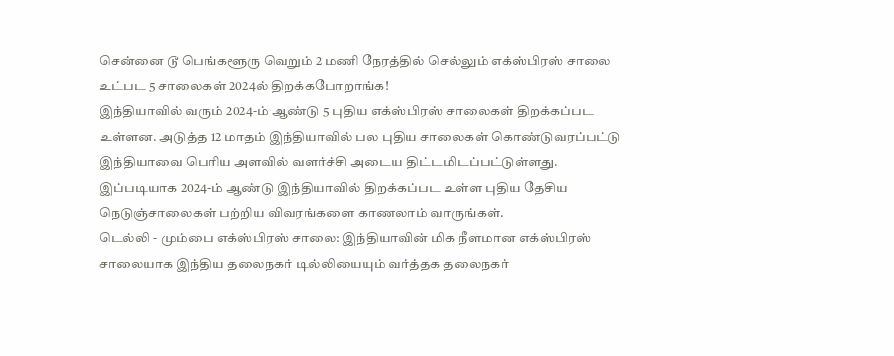சென்னை டூ பெங்களூரு வெறும் 2 மணி நேரத்தில் செல்லும் எக்ஸ்பிரஸ் சாலை உட்பட 5 சாலைகள் 2024ல் திறக்கபோறாங்க!
இந்தியாவில் வரும் 2024-ம் ஆண்டு 5 புதிய எக்ஸ்பிரஸ் சாலைகள் திறக்கப்பட உள்ளன. அடுத்த 12 மாதம் இந்தியாவில் பல புதிய சாலைகள் கொண்டுவரப்பட்டு இந்தியாவை பெரிய அளவில் வளர்ச்சி அடைய திட்டமிடப்பட்டுள்ளது. இப்படியாக 2024-ம் ஆண்டு இந்தியாவில் திறக்கப்பட உள்ள புதிய தேசிய நெடுஞ்சாலைகள் பற்றிய விவரங்களை காணலாம் வாருங்கள்.
டெல்லி - மும்பை எக்ஸ்பிரஸ் சாலை: இந்தியாவின் மிக நீளமான எக்ஸ்பிரஸ் சாலையாக இந்திய தலைநகர் டில்லியையும் வர்த்தக தலைநகர்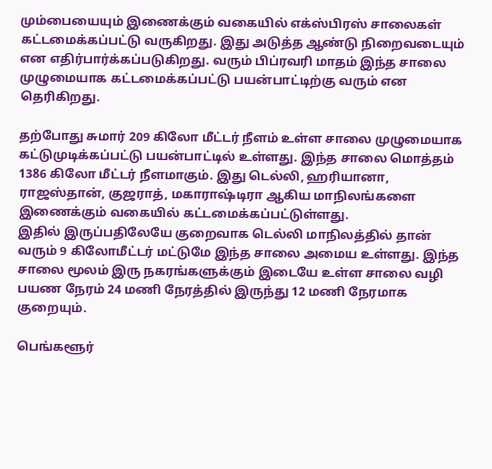மும்பையையும் இணைக்கும் வகையில் எக்ஸ்பிரஸ் சாலைகள் கட்டமைக்கப்பட்டு வருகிறது. இது அடுத்த ஆண்டு நிறைவடையும் என எதிர்பார்க்கப்படுகிறது. வரும் பிப்ரவரி மாதம் இந்த சாலை முழுமையாக கட்டமைக்கப்பட்டு பயன்பாட்டிற்கு வரும் என தெரிகிறது.

தற்போது சுமார் 209 கிலோ மீட்டர் நீளம் உள்ள சாலை முழுமையாக கட்டுமுடிக்கப்பட்டு பயன்பாட்டில் உள்ளது. இந்த சாலை மொத்தம் 1386 கிலோ மீட்டர் நீளமாகும். இது டெல்லி, ஹரியானா, ராஜஸ்தான், குஜராத், மகாராஷ்டிரா ஆகிய மாநிலங்களை இணைக்கும் வகையில் கட்டமைக்கப்பட்டுள்ளது.
இதில் இருப்பதிலேயே குறைவாக டெல்லி மாநிலத்தில் தான் வரும் 9 கிலோமீட்டர் மட்டுமே இந்த சாலை அமைய உள்ளது. இந்த சாலை மூலம் இரு நகரங்களுக்கும் இடையே உள்ள சாலை வழி பயண நேரம் 24 மணி நேரத்தில் இருந்து 12 மணி நேரமாக குறையும்.

பெங்களூர்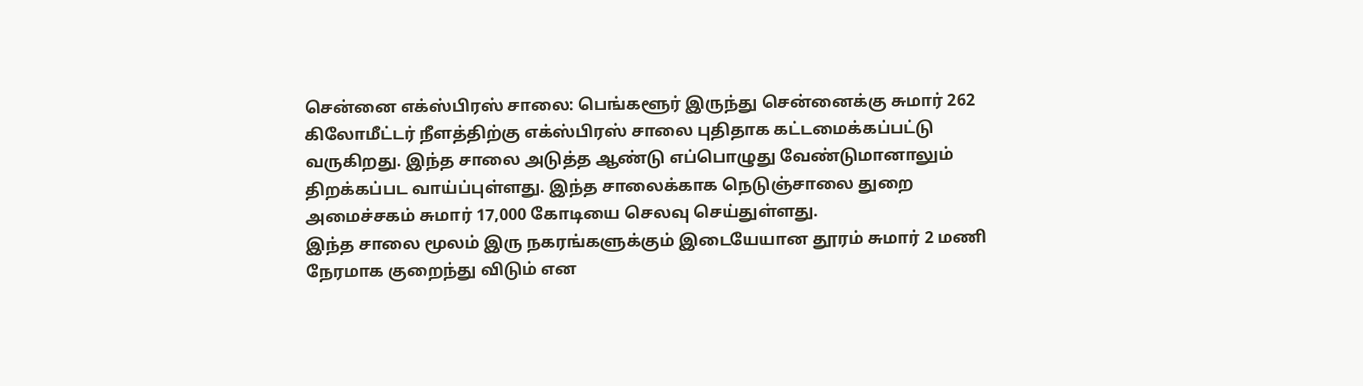சென்னை எக்ஸ்பிரஸ் சாலை: பெங்களூர் இருந்து சென்னைக்கு சுமார் 262 கிலோமீட்டர் நீளத்திற்கு எக்ஸ்பிரஸ் சாலை புதிதாக கட்டமைக்கப்பட்டு வருகிறது. இந்த சாலை அடுத்த ஆண்டு எப்பொழுது வேண்டுமானாலும் திறக்கப்பட வாய்ப்புள்ளது. இந்த சாலைக்காக நெடுஞ்சாலை துறை அமைச்சகம் சுமார் 17,000 கோடியை செலவு செய்துள்ளது.
இந்த சாலை மூலம் இரு நகரங்களுக்கும் இடையேயான தூரம் சுமார் 2 மணி நேரமாக குறைந்து விடும் என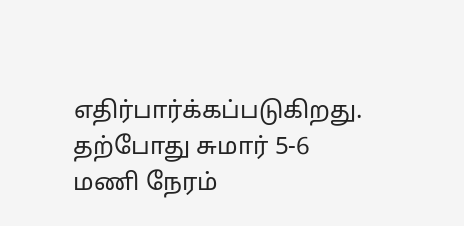எதிர்பார்க்கப்படுகிறது. தற்போது சுமார் 5-6 மணி நேரம்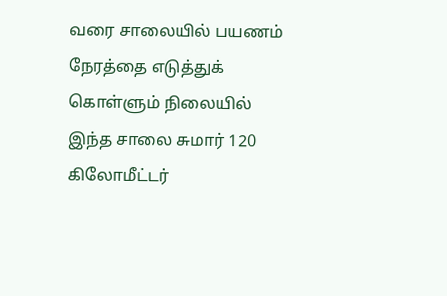வரை சாலையில் பயணம் நேரத்தை எடுத்துக் கொள்ளும் நிலையில் இந்த சாலை சுமார் 120 கிலோமீட்டர்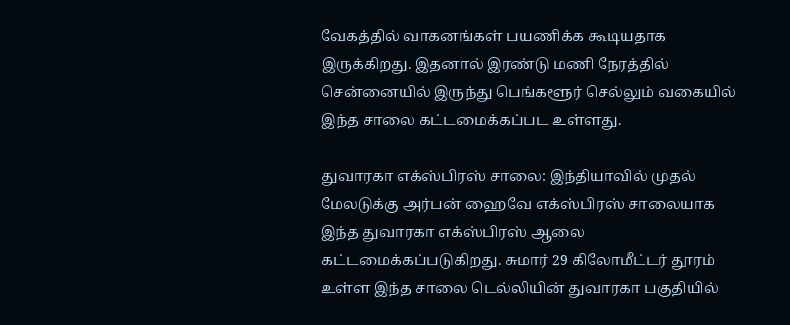வேகத்தில் வாகனங்கள் பயணிக்க கூடியதாக இருக்கிறது. இதனால் இரண்டு மணி நேரத்தில் சென்னையில் இருந்து பெங்களூர் செல்லும் வகையில் இந்த சாலை கட்டமைக்கப்பட உள்ளது.

துவாரகா எக்ஸ்பிரஸ் சாலை: இந்தியாவில் முதல் மேலடுக்கு அர்பன் ஹைவே எக்ஸ்பிரஸ் சாலையாக இந்த துவாரகா எக்ஸ்பிரஸ் ஆலை கட்டமைக்கப்படுகிறது. சுமார் 29 கிலோமீட்டர் தூரம் உள்ள இந்த சாலை டெல்லியின் துவாரகா பகுதியில்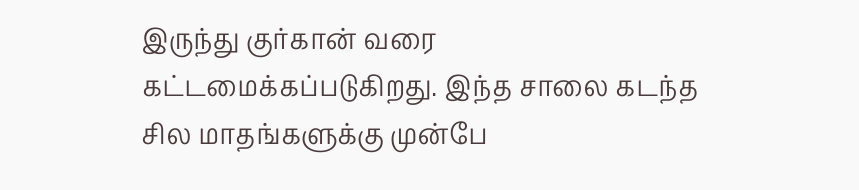இருந்து குர்கான் வரை கட்டமைக்கப்படுகிறது. இந்த சாலை கடந்த சில மாதங்களுக்கு முன்பே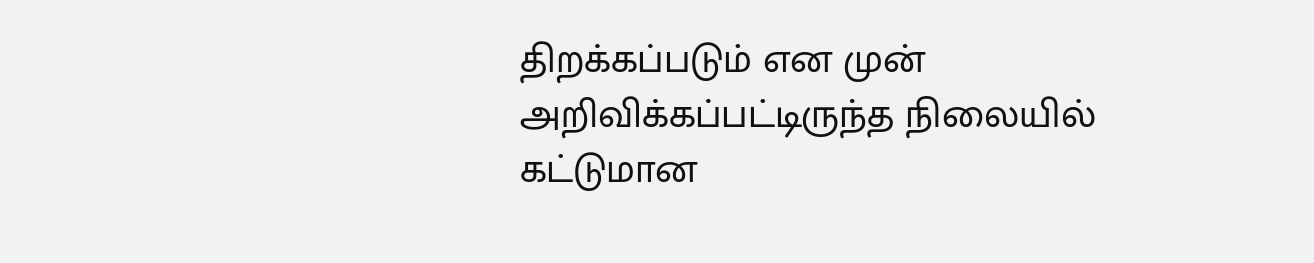திறக்கப்படும் என முன் அறிவிக்கப்பட்டிருந்த நிலையில் கட்டுமான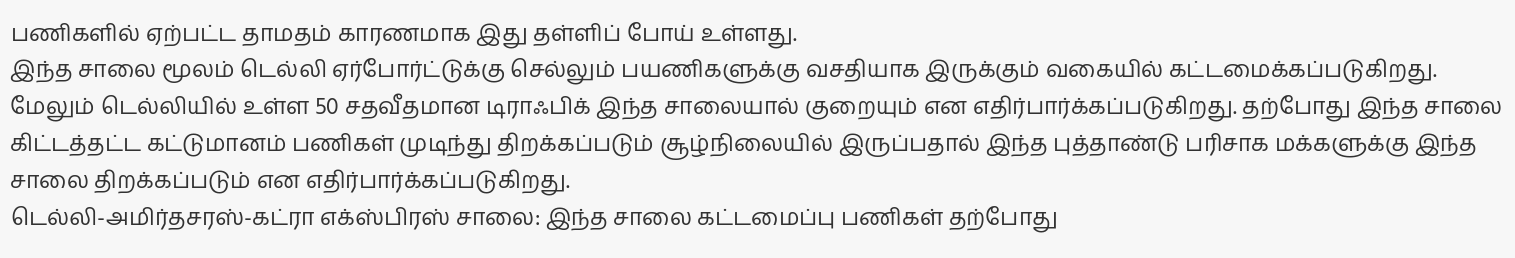பணிகளில் ஏற்பட்ட தாமதம் காரணமாக இது தள்ளிப் போய் உள்ளது.
இந்த சாலை மூலம் டெல்லி ஏர்போர்ட்டுக்கு செல்லும் பயணிகளுக்கு வசதியாக இருக்கும் வகையில் கட்டமைக்கப்படுகிறது. மேலும் டெல்லியில் உள்ள 50 சதவீதமான டிராஃபிக் இந்த சாலையால் குறையும் என எதிர்பார்க்கப்படுகிறது. தற்போது இந்த சாலை கிட்டத்தட்ட கட்டுமானம் பணிகள் முடிந்து திறக்கப்படும் சூழ்நிலையில் இருப்பதால் இந்த புத்தாண்டு பரிசாக மக்களுக்கு இந்த சாலை திறக்கப்படும் என எதிர்பார்க்கப்படுகிறது.
டெல்லி-அமிர்தசரஸ்-கட்ரா எக்ஸ்பிரஸ் சாலை: இந்த சாலை கட்டமைப்பு பணிகள் தற்போது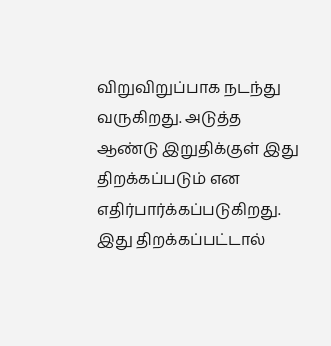விறுவிறுப்பாக நடந்து வருகிறது. அடுத்த ஆண்டு இறுதிக்குள் இது திறக்கப்படும் என எதிர்பார்க்கப்படுகிறது. இது திறக்கப்பட்டால்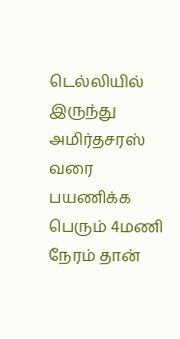டெல்லியில் இருந்து அமிர்தசரஸ் வரை பயணிக்க பெரும் 4மணி நேரம் தான்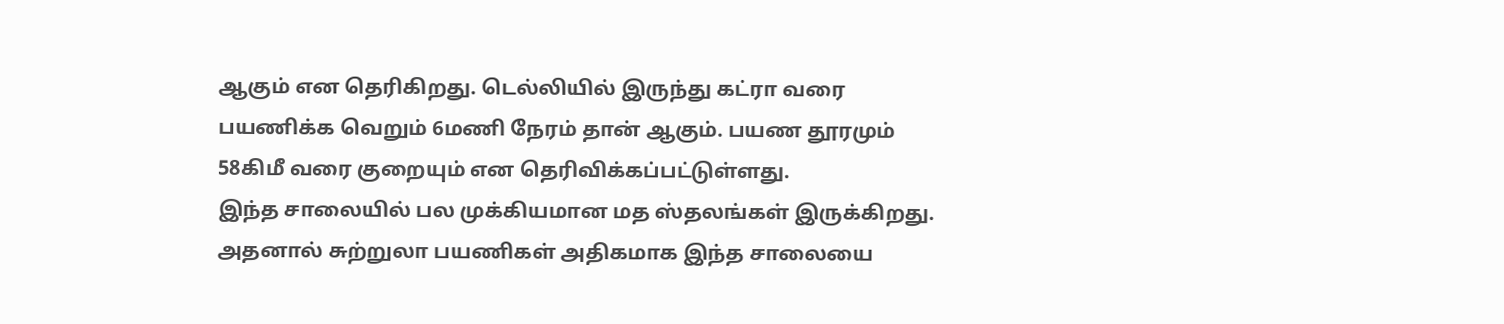ஆகும் என தெரிகிறது. டெல்லியில் இருந்து கட்ரா வரை பயணிக்க வெறும் 6மணி நேரம் தான் ஆகும். பயண தூரமும் 58கிமீ வரை குறையும் என தெரிவிக்கப்பட்டுள்ளது.
இந்த சாலையில் பல முக்கியமான மத ஸ்தலங்கள் இருக்கிறது. அதனால் சுற்றுலா பயணிகள் அதிகமாக இந்த சாலையை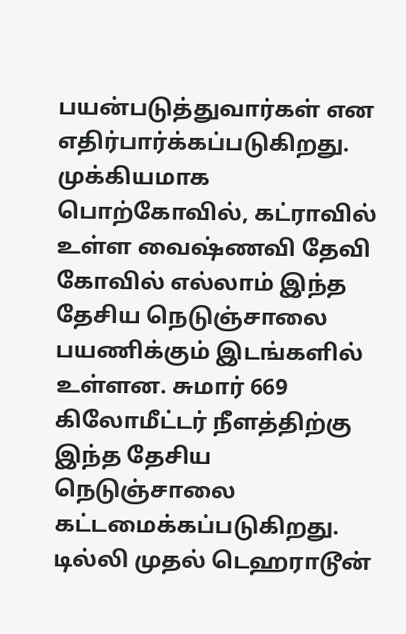பயன்படுத்துவார்கள் என எதிர்பார்க்கப்படுகிறது. முக்கியமாக பொற்கோவில், கட்ராவில் உள்ள வைஷ்ணவி தேவி கோவில் எல்லாம் இந்த தேசிய நெடுஞ்சாலை பயணிக்கும் இடங்களில் உள்ளன. சுமார் 669 கிலோமீட்டர் நீளத்திற்கு இந்த தேசிய நெடுஞ்சாலை கட்டமைக்கப்படுகிறது.
டில்லி முதல் டெஹராடூன்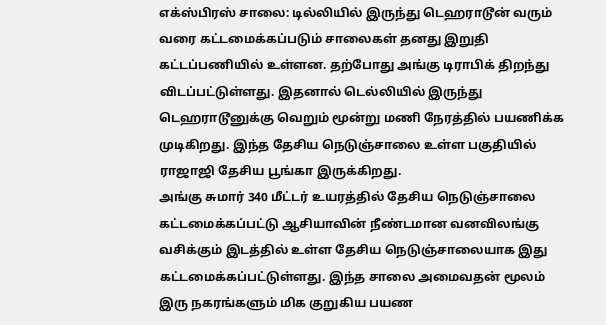எக்ஸ்பிரஸ் சாலை: டில்லியில் இருந்து டெஹராடூன் வரும் வரை கட்டமைக்கப்படும் சாலைகள் தனது இறுதி கட்டப்பணியில் உள்ளன. தற்போது அங்கு டிராபிக் திறந்து விடப்பட்டுள்ளது. இதனால் டெல்லியில் இருந்து டெஹராடூனுக்கு வெறும் மூன்று மணி நேரத்தில் பயணிக்க முடிகிறது. இந்த தேசிய நெடுஞ்சாலை உள்ள பகுதியில் ராஜாஜி தேசிய பூங்கா இருக்கிறது.
அங்கு சுமார் 340 மீட்டர் உயரத்தில் தேசிய நெடுஞ்சாலை கட்டமைக்கப்பட்டு ஆசியாவின் நீண்டமான வனவிலங்கு வசிக்கும் இடத்தில் உள்ள தேசிய நெடுஞ்சாலையாக இது கட்டமைக்கப்பட்டுள்ளது. இந்த சாலை அமைவதன் மூலம் இரு நகரங்களும் மிக குறுகிய பயண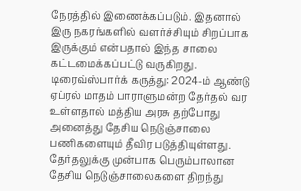நேரத்தில் இணைக்கப்படும். இதனால் இரு நகரங்களில் வளர்ச்சியும் சிறப்பாக இருக்கும் என்பதால் இந்த சாலை கட்டமைக்கப்பட்டு வருகிறது.
டிரைவ்ஸ்பார்க் கருத்து: 2024-ம் ஆண்டு ஏப்ரல் மாதம் பாராளுமன்ற தேர்தல் வர உள்ளதால் மத்திய அரசு தற்போது அனைத்து தேசிய நெடுஞ்சாலை பணிகளையும் தீவிர படுத்தியுள்ளது. தேர்தலுக்கு முன்பாக பெரும்பாலான தேசிய நெடுஞ்சாலைகளை திறந்து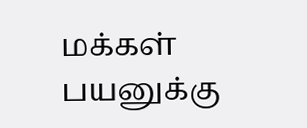மக்கள் பயனுக்கு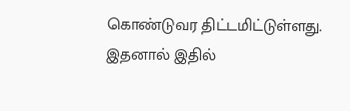கொண்டுவர திட்டமிட்டுள்ளது. இதனால் இதில்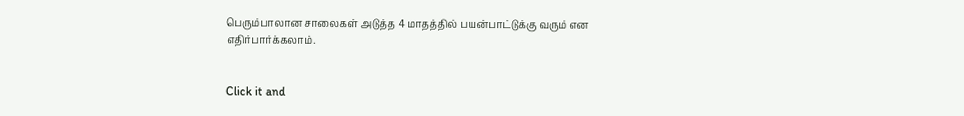பெரும்பாலான சாலைகள் அடுத்த 4 மாதத்தில் பயன்பாட்டுக்கு வரும் என எதிர்பார்க்கலாம்.


Click it and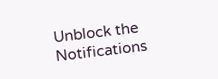Unblock the Notifications